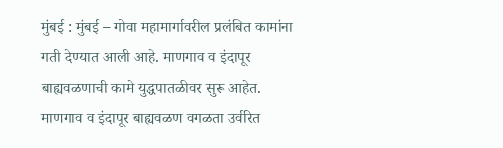मुंबई : मुंबई – गोवा महामार्गावरील प्रलंबित कामांना गती देण्यात आली आहे. माणगाव व इंदापूर बाह्यवळणाची कामे युद्धपातळीवर सुरू आहेत. माणगाव व इंदापूर बाह्यवळण वगळता उर्वरित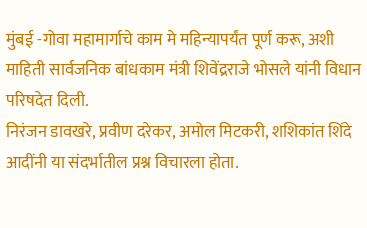मुंबई -गोवा महामार्गाचे काम मे महिन्यापर्यंत पूर्ण करू, अशी माहिती सार्वजनिक बांधकाम मंत्री शिवेंद्रराजे भोसले यांनी विधान परिषदेत दिली.
निरंजन डावखरे, प्रवीण दरेकर, अमोल मिटकरी, शशिकांत शिंदे आदींनी या संदर्भातील प्रश्न विचारला होता.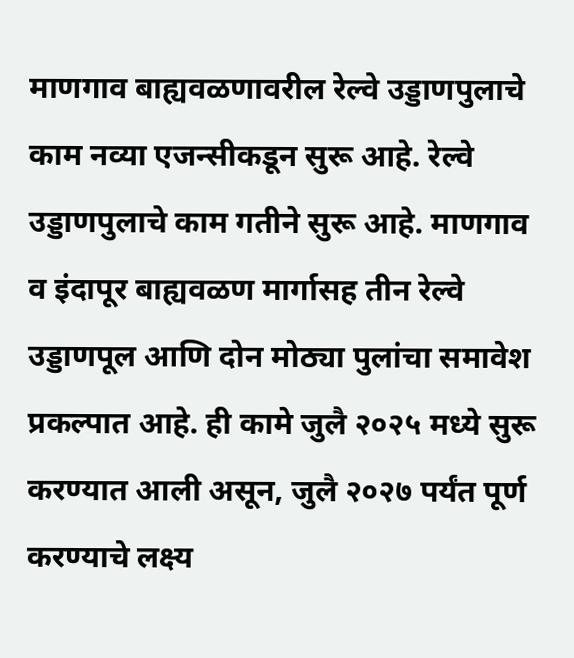माणगाव बाह्यवळणावरील रेल्वे उड्डाणपुलाचे काम नव्या एजन्सीकडून सुरू आहे. रेल्वे उड्डाणपुलाचे काम गतीने सुरू आहे. माणगाव व इंदापूर बाह्यवळण मार्गासह तीन रेल्वे उड्डाणपूल आणि दोन मोठ्या पुलांचा समावेश प्रकल्पात आहे. ही कामे जुलै २०२५ मध्ये सुरू करण्यात आली असून, जुलै २०२७ पर्यंत पूर्ण करण्याचे लक्ष्य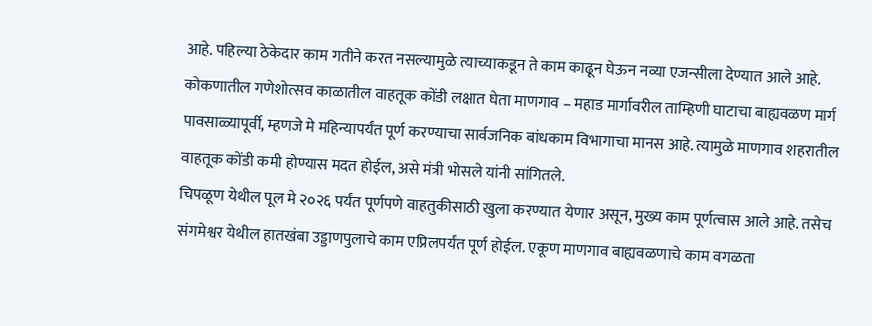आहे. पहिल्या ठेकेदार काम गतीने करत नसल्यामुळे त्याच्याकडून ते काम काढून घेऊन नव्या एजन्सीला देण्यात आले आहे. कोकणातील गणेशोत्सव काळातील वाहतूक कोंडी लक्षात घेता माणगाव – महाड मार्गावरील ताम्हिणी घाटाचा बाह्यवळण मार्ग पावसाळ्यापूर्वी, म्हणजे मे महिन्यापर्यंत पूर्ण करण्याचा सार्वजनिक बांधकाम विभागाचा मानस आहे. त्यामुळे माणगाव शहरातील वाहतूक कोंडी कमी होण्यास मदत होईल, असे मंत्री भोसले यांनी सांगितले.
चिपळूण येथील पूल मे २०२६ पर्यंत पूर्णपणे वाहतुकीसाठी खुला करण्यात येणार असून, मुख्य काम पूर्णत्वास आले आहे. तसेच संगमेश्वर येथील हातखंबा उड्डाणपुलाचे काम एप्रिलपर्यंत पूर्ण होईल. एकूण माणगाव बाह्यवळणाचे काम वगळता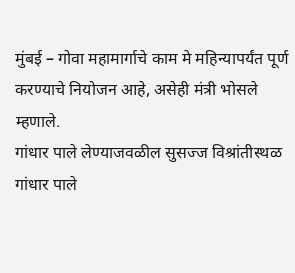मुंबई – गोवा महामार्गाचे काम मे महिन्यापर्यंत पूर्ण करण्याचे नियोजन आहे, असेही मंत्री भोसले म्हणाले.
गांधार पाले लेण्याजवळील सुसज्ज विश्रांतीस्थळ
गांधार पाले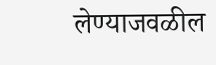लेण्याजवळील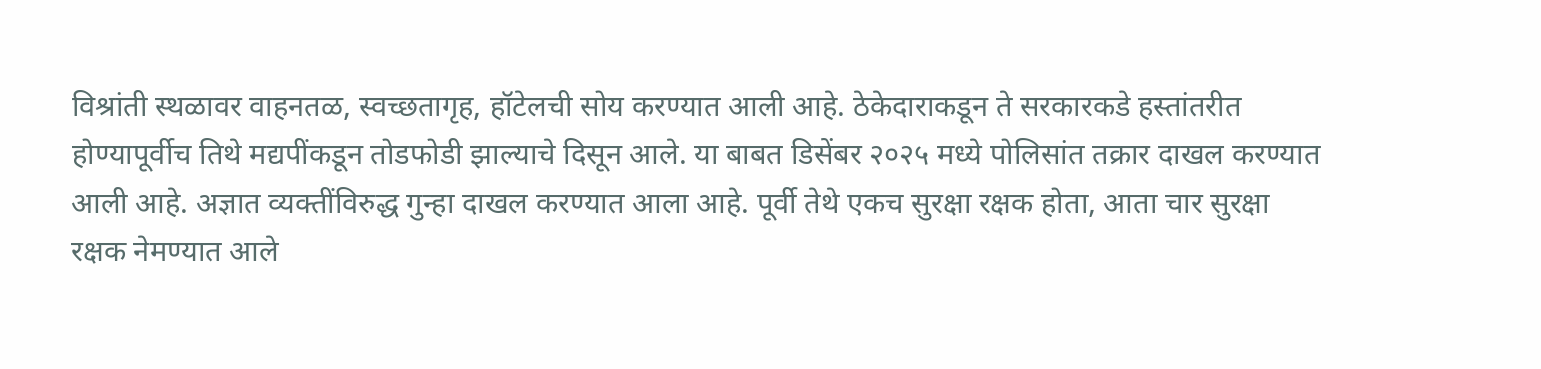विश्रांती स्थळावर वाहनतळ, स्वच्छतागृह, हॉटेलची सोय करण्यात आली आहे. ठेकेदाराकडून ते सरकारकडे हस्तांतरीत होण्यापूर्वीच तिथे मद्यपींकडून तोडफोडी झाल्याचे दिसून आले. या बाबत डिसेंबर २०२५ मध्ये पोलिसांत तक्रार दाखल करण्यात आली आहे. अज्ञात व्यक्तींविरुद्ध गुन्हा दाखल करण्यात आला आहे. पूर्वी तेथे एकच सुरक्षा रक्षक होता, आता चार सुरक्षा रक्षक नेमण्यात आले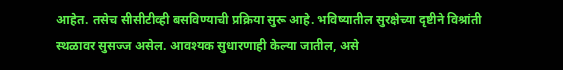आहेत. तसेच सीसीटीव्ही बसविण्याची प्रक्रिया सुरू आहे. भविष्यातील सुरक्षेच्या दृष्टीने विश्रांती स्थळावर सुसज्ज असेल. आवश्यक सुधारणाही केल्या जातील, असे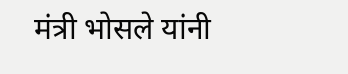मंत्री भोसले यांनी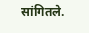सांगितले.